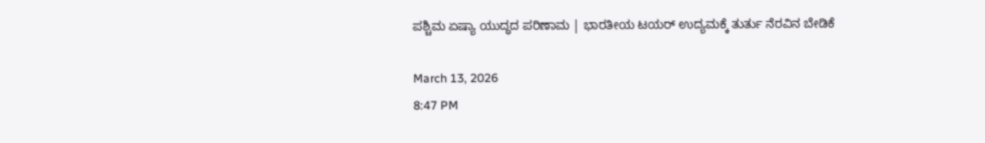ಪಶ್ಚಿಮ ಏಷ್ಯಾ ಯುದ್ಧದ ಪರಿಣಾಮ | ಭಾರತೀಯ ಟಯರ್ ಉದ್ಯಮಕ್ಕೆ ತುರ್ತು ನೆರವಿನ ಬೇಡಿಕೆ

March 13, 2026
8:47 PM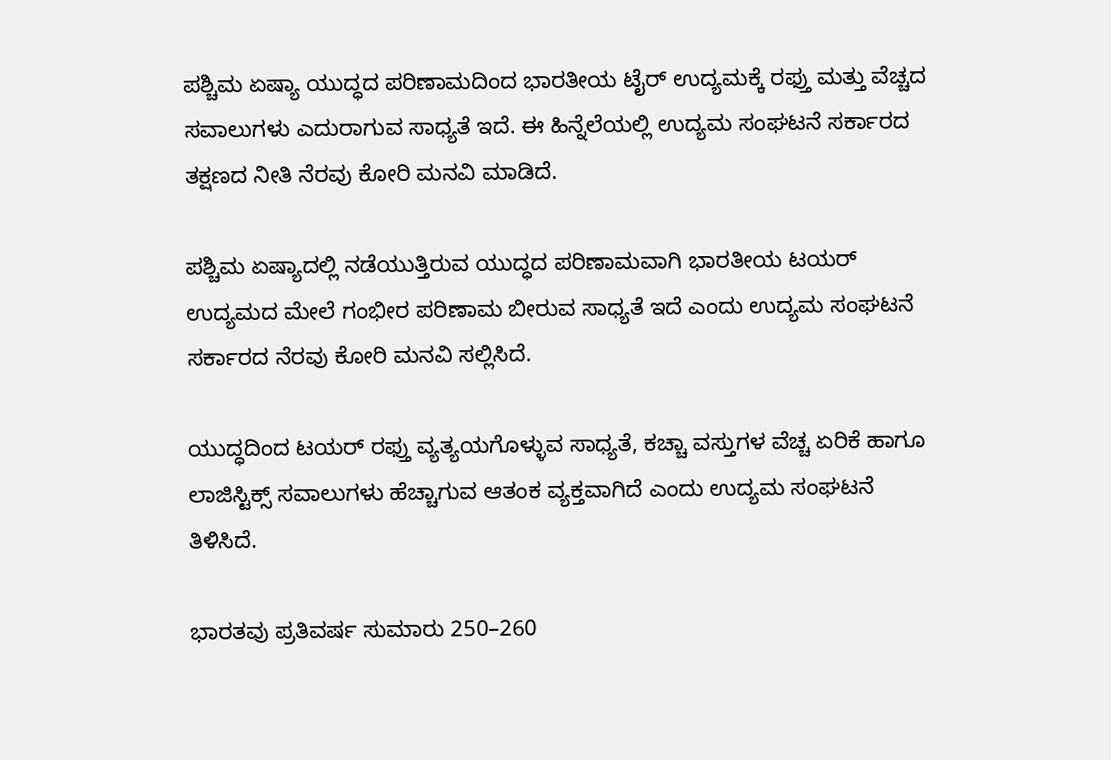ಪಶ್ಚಿಮ ಏಷ್ಯಾ ಯುದ್ಧದ ಪರಿಣಾಮದಿಂದ ಭಾರತೀಯ ಟೈರ್ ಉದ್ಯಮಕ್ಕೆ ರಫ್ತು ಮತ್ತು ವೆಚ್ಚದ ಸವಾಲುಗಳು ಎದುರಾಗುವ ಸಾಧ್ಯತೆ ಇದೆ. ಈ ಹಿನ್ನೆಲೆಯಲ್ಲಿ ಉದ್ಯಮ ಸಂಘಟನೆ ಸರ್ಕಾರದ ತಕ್ಷಣದ ನೀತಿ ನೆರವು ಕೋರಿ ಮನವಿ ಮಾಡಿದೆ.

ಪಶ್ಚಿಮ ಏಷ್ಯಾದಲ್ಲಿ ನಡೆಯುತ್ತಿರುವ ಯುದ್ಧದ ಪರಿಣಾಮವಾಗಿ ಭಾರತೀಯ ಟಯರ್ ಉದ್ಯಮದ ಮೇಲೆ ಗಂಭೀರ ಪರಿಣಾಮ ಬೀರುವ ಸಾಧ್ಯತೆ ಇದೆ ಎಂದು ಉದ್ಯಮ ಸಂಘಟನೆ ಸರ್ಕಾರದ ನೆರವು ಕೋರಿ ಮನವಿ ಸಲ್ಲಿಸಿದೆ.

ಯುದ್ಧದಿಂದ ಟಯರ್ ರಫ್ತು ವ್ಯತ್ಯಯಗೊಳ್ಳುವ ಸಾಧ್ಯತೆ, ಕಚ್ಚಾ ವಸ್ತುಗಳ ವೆಚ್ಚ ಏರಿಕೆ ಹಾಗೂ ಲಾಜಿಸ್ಟಿಕ್ಸ್ ಸವಾಲುಗಳು ಹೆಚ್ಚಾಗುವ ಆತಂಕ ವ್ಯಕ್ತವಾಗಿದೆ ಎಂದು ಉದ್ಯಮ ಸಂಘಟನೆ ತಿಳಿಸಿದೆ.

ಭಾರತವು ಪ್ರತಿವರ್ಷ ಸುಮಾರು 250–260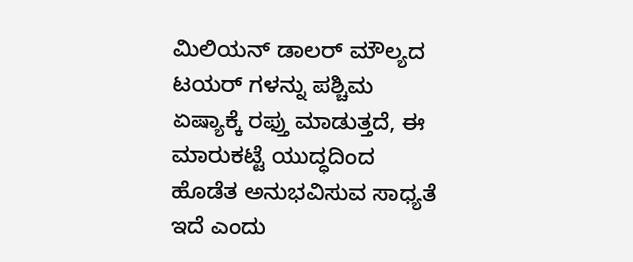ಮಿಲಿಯನ್ ಡಾಲರ್ ಮೌಲ್ಯದ ಟಯರ್ ಗಳನ್ನು ಪಶ್ಚಿಮ ಏಷ್ಯಾಕ್ಕೆ ರಫ್ತು ಮಾಡುತ್ತದೆ, ಈ ಮಾರುಕಟ್ಟೆ ಯುದ್ಧದಿಂದ ಹೊಡೆತ ಅನುಭವಿಸುವ ಸಾಧ್ಯತೆ ಇದೆ ಎಂದು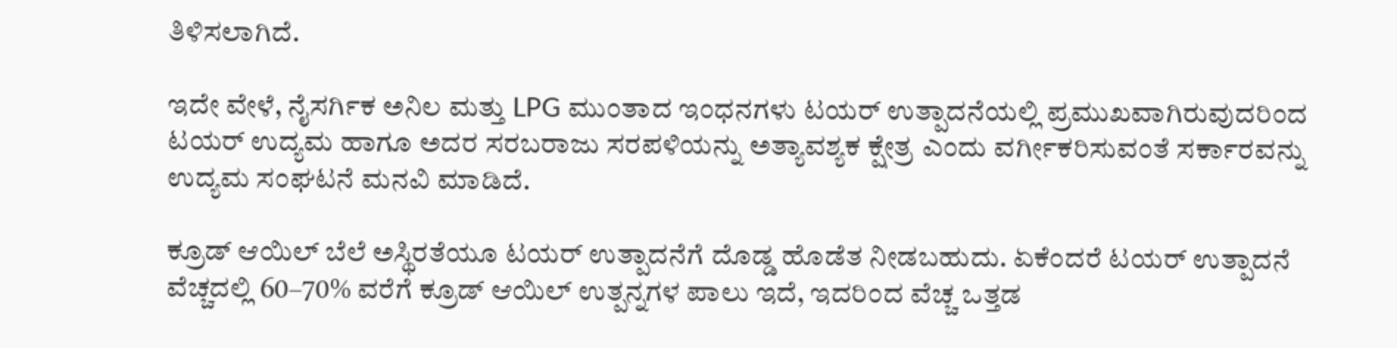ತಿಳಿಸಲಾಗಿದೆ.

ಇದೇ ವೇಳೆ, ನೈಸರ್ಗಿಕ ಅನಿಲ ಮತ್ತು LPG ಮುಂತಾದ ಇಂಧನಗಳು ಟಯರ್ ಉತ್ಪಾದನೆಯಲ್ಲಿ ಪ್ರಮುಖವಾಗಿರುವುದರಿಂದ ಟಯರ್ ಉದ್ಯಮ ಹಾಗೂ ಅದರ ಸರಬರಾಜು ಸರಪಳಿಯನ್ನು ಅತ್ಯಾವಶ್ಯಕ ಕ್ಷೇತ್ರ ಎಂದು ವರ್ಗೀಕರಿಸುವಂತೆ ಸರ್ಕಾರವನ್ನು ಉದ್ಯಮ ಸಂಘಟನೆ ಮನವಿ ಮಾಡಿದೆ.

ಕ್ರೂಡ್ ಆಯಿಲ್ ಬೆಲೆ ಅಸ್ಥಿರತೆಯೂ ಟಯರ್ ಉತ್ಪಾದನೆಗೆ ದೊಡ್ಡ ಹೊಡೆತ ನೀಡಬಹುದು. ಏಕೆಂದರೆ ಟಯರ್ ಉತ್ಪಾದನೆ ವೆಚ್ಚದಲ್ಲಿ 60–70% ವರೆಗೆ ಕ್ರೂಡ್ ಆಯಿಲ್ ಉತ್ಪನ್ನಗಳ ಪಾಲು ಇದೆ, ಇದರಿಂದ ವೆಚ್ಚ ಒತ್ತಡ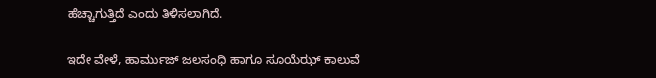ಹೆಚ್ಚಾಗುತ್ತಿದೆ ಎಂದು ತಿಳಿಸಲಾಗಿದೆ.

ಇದೇ ವೇಳೆ, ಹಾರ್ಮುಜ್ ಜಲಸಂಧಿ ಹಾಗೂ ಸೂಯೆಝ್ ಕಾಲುವೆ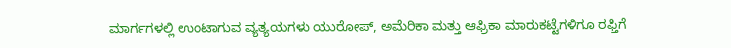ಮಾರ್ಗಗಳಲ್ಲಿ ಉಂಟಾಗುವ ವ್ಯತ್ಯಯಗಳು ಯುರೋಪ್, ಅಮೆರಿಕಾ ಮತ್ತು ಆಫ್ರಿಕಾ ಮಾರುಕಟ್ಟೆಗಳಿಗೂ ರಫ್ತಿಗೆ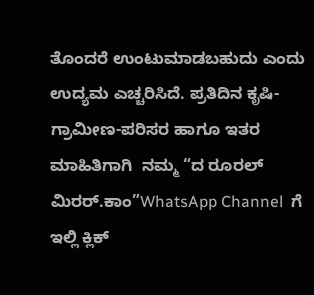ತೊಂದರೆ ಉಂಟುಮಾಡಬಹುದು ಎಂದು ಉದ್ಯಮ ಎಚ್ಚರಿಸಿದೆ. ಪ್ರತಿದಿನ ಕೃಷಿ-ಗ್ರಾಮೀಣ-ಪರಿಸರ ಹಾಗೂ ಇತರ ಮಾಹಿತಿಗಾಗಿ  ನಮ್ಮ “ದ ರೂರಲ್‌ ಮಿರರ್.ಕಾಂ”WhatsApp Channel  ಗೆ ಇಲ್ಲಿ ಕ್ಲಿಕ್‌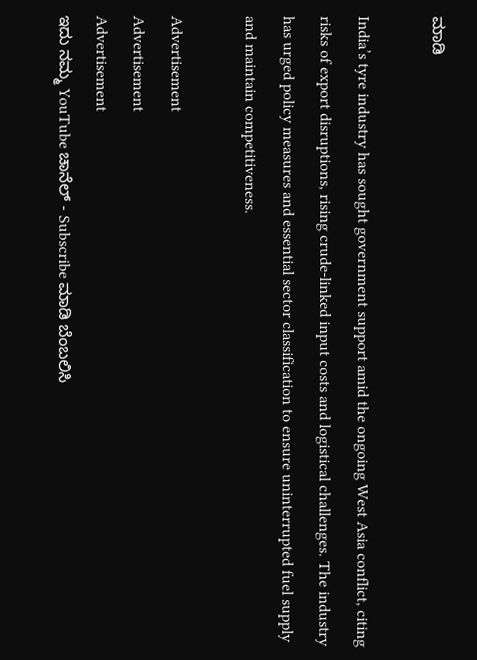ಮಾಡಿ

India’s tyre industry has sought government support amid the ongoing West Asia conflict, citing risks of export disruptions, rising crude-linked input costs and logistical challenges. The industry has urged policy measures and essential sector classification to ensure uninterrupted fuel supply and maintain competitiveness.

Advertisement
Advertisement
Advertisement
ಇದು ನಮ್ಮ YouTube ಚಾನೆಲ್ - Subscribe ಮಾಡಿ ಬೆಂಬಲಿಸಿ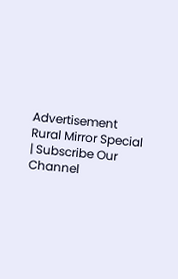Advertisement
Rural Mirror Special | Subscribe Our Channel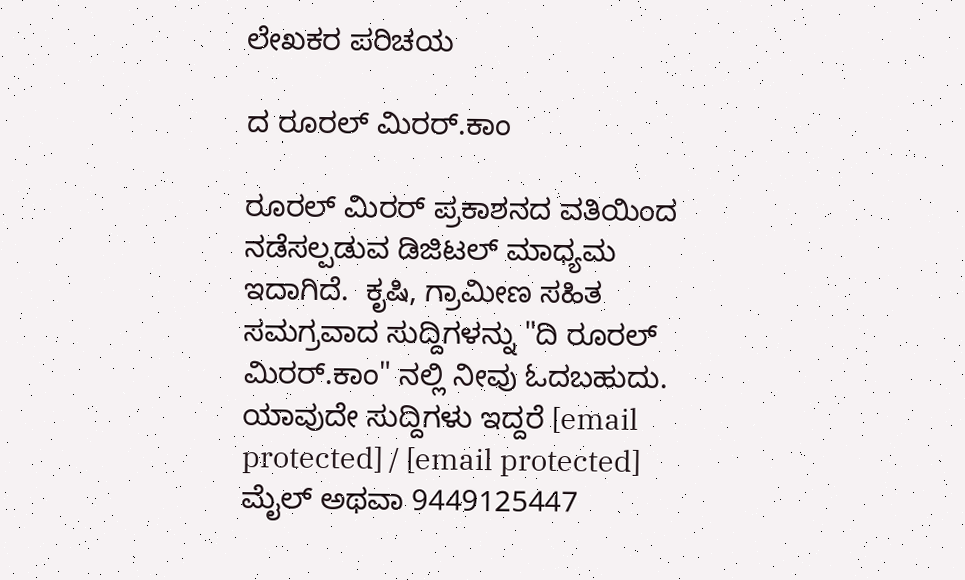ಲೇಖಕರ ಪರಿಚಯ

ದ ರೂರಲ್ ಮಿರರ್.ಕಾಂ

ರೂರಲ್‌ ಮಿರರ್‌ ಪ್ರಕಾಶನದ ವತಿಯಿಂದ ನಡೆಸಲ್ಪಡುವ ಡಿಜಿಟಲ್‌ ಮಾಧ್ಯಮ ಇದಾಗಿದೆ.  ಕೃಷಿ, ಗ್ರಾಮೀಣ ಸಹಿತ ಸಮಗ್ರವಾದ ಸುದ್ದಿಗಳನ್ನು "ದಿ ರೂರಲ್‌ ಮಿರರ್‌.ಕಾಂ" ನಲ್ಲಿ ನೀವು ಓದಬಹುದು. ಯಾವುದೇ ಸುದ್ದಿಗಳು ಇದ್ದರೆ [email protected] / [email protected] ಮೈಲ್ ಅಥವಾ 9449125447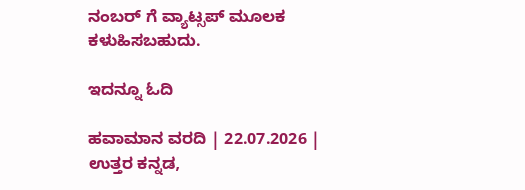ನಂಬರ್ ಗೆ ವ್ಯಾಟ್ಸಪ್ ಮೂಲಕ ಕಳುಹಿಸಬಹುದು.

ಇದನ್ನೂ ಓದಿ

ಹವಾಮಾನ ವರದಿ | 22.07.2026 | ಉತ್ತರ ಕನ್ನಡ,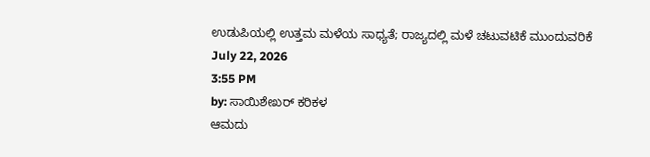ಉಡುಪಿಯಲ್ಲಿ ಉತ್ತಮ ಮಳೆಯ ಸಾಧ್ಯತೆ; ರಾಜ್ಯದಲ್ಲಿ ಮಳೆ ಚಟುವಟಿಕೆ ಮುಂದುವರಿಕೆ
July 22, 2026
3:55 PM
by: ಸಾಯಿಶೇಖರ್ ಕರಿಕಳ
ಆಮದು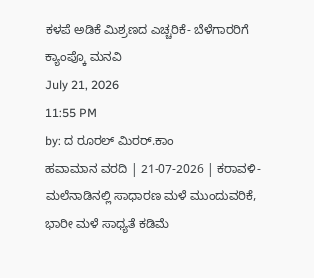ಕಳಪೆ ಅಡಿಕೆ ಮಿಶ್ರಣದ ಎಚ್ಚರಿಕೆ- ಬೆಳೆಗಾರರಿಗೆ ಕ್ಯಾಂಪ್ಕೊ ಮನವಿ
July 21, 2026
11:55 PM
by: ದ ರೂರಲ್ ಮಿರರ್.ಕಾಂ
ಹವಾಮಾನ ವರದಿ | 21-07-2026 | ಕರಾವಳಿ-ಮಲೆನಾಡಿನಲ್ಲಿ ಸಾಧಾರಣ ಮಳೆ ಮುಂದುವರಿಕೆ, ಭಾರೀ ಮಳೆ ಸಾಧ್ಯತೆ ಕಡಿಮೆ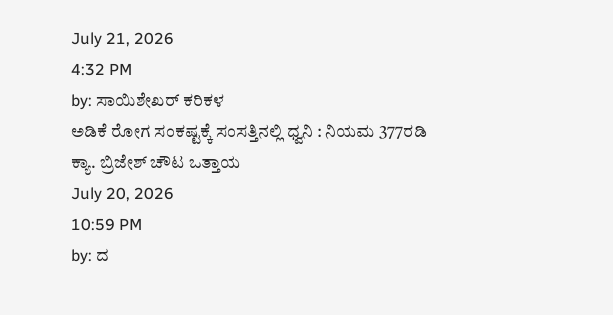July 21, 2026
4:32 PM
by: ಸಾಯಿಶೇಖರ್ ಕರಿಕಳ
ಅಡಿಕೆ ರೋಗ ಸಂಕಷ್ಟಕ್ಕೆ ಸಂಸತ್ತಿನಲ್ಲಿ ಧ್ವನಿ : ನಿಯಮ 377ರಡಿ ಕ್ಯಾ. ಬ್ರಿಜೇಶ್ ಚೌಟ ಒತ್ತಾಯ
July 20, 2026
10:59 PM
by: ದ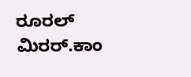ರೂರಲ್ ಮಿರರ್.ಕಾಂ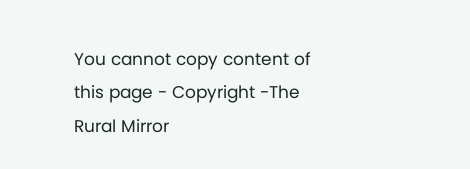You cannot copy content of this page - Copyright -The Rural Mirror